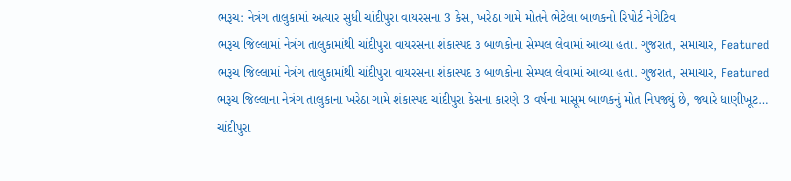ભરૂચ: નેત્રંગ તાલુકામાં અત્યાર સુધી ચાંદીપુરા વાયરસના 3 કેસ, ખરેઠા ગામે મોતને ભેટેલા બાળકનો રિપોર્ટ નેગેટિવ
ભરૂચ જિલ્લામાં નેત્રંગ તાલુકામાંથી ચાંદીપુરા વાયરસના શંકાસ્પદ ૩ બાળકોના સેમ્પલ લેવામાં આવ્યા હતા. ગુજરાત, સમાચાર, Featured
ભરૂચ જિલ્લામાં નેત્રંગ તાલુકામાંથી ચાંદીપુરા વાયરસના શંકાસ્પદ ૩ બાળકોના સેમ્પલ લેવામાં આવ્યા હતા. ગુજરાત, સમાચાર, Featured
ભરૂચ જિલ્લાના નેત્રંગ તાલુકાના ખરેઠા ગામે શંકાસ્પદ ચાંદીપુરા કેસના કારણે 3 વર્ષના માસૂમ બાળકનું મોત નિપજ્યું છે, જ્યારે ધાણીખૂટ…
ચાંદીપુરા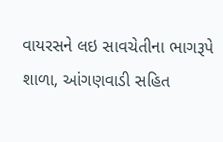વાયરસને લઇ સાવચેતીના ભાગરૂપે શાળા, આંગણવાડી સહિત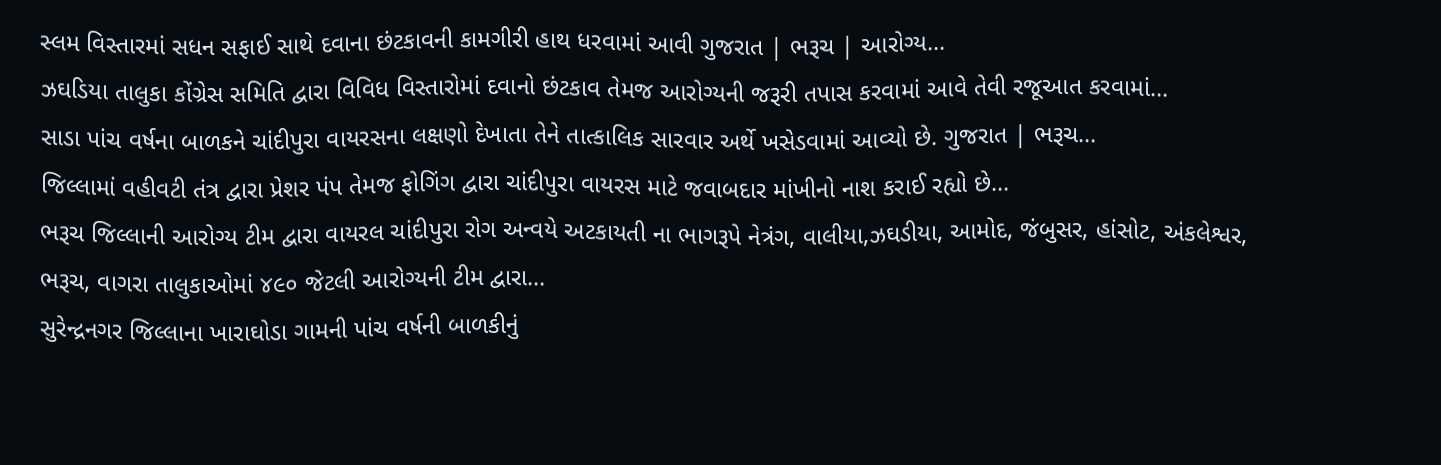સ્લમ વિસ્તારમાં સધન સફાઈ સાથે દવાના છંટકાવની કામગીરી હાથ ધરવામાં આવી ગુજરાત | ભરૂચ | આરોગ્ય…
ઝઘડિયા તાલુકા કોંગ્રેસ સમિતિ દ્વારા વિવિધ વિસ્તારોમાં દવાનો છંટકાવ તેમજ આરોગ્યની જરૂરી તપાસ કરવામાં આવે તેવી રજૂઆત કરવામાં…
સાડા પાંચ વર્ષના બાળકને ચાંદીપુરા વાયરસના લક્ષણો દેખાતા તેને તાત્કાલિક સારવાર અર્થે ખસેડવામાં આવ્યો છે. ગુજરાત | ભરૂચ…
જિલ્લામાં વહીવટી તંત્ર દ્વારા પ્રેશર પંપ તેમજ ફોગિંગ દ્વારા ચાંદીપુરા વાયરસ માટે જવાબદાર માંખીનો નાશ કરાઈ રહ્યો છે…
ભરૂચ જિલ્લાની આરોગ્ય ટીમ દ્વારા વાયરલ ચાંદીપુરા રોગ અન્વયે અટકાયતી ના ભાગરૂપે નેત્રંગ, વાલીયા,ઝઘડીયા, આમોદ, જંબુસર, હાંસોટ, અંકલેશ્વર, ભરૂચ, વાગરા તાલુકાઓમાં ૪૯૦ જેટલી આરોગ્યની ટીમ દ્વારા…
સુરેન્દ્રનગર જિલ્લાના ખારાઘોડા ગામની પાંચ વર્ષની બાળકીનું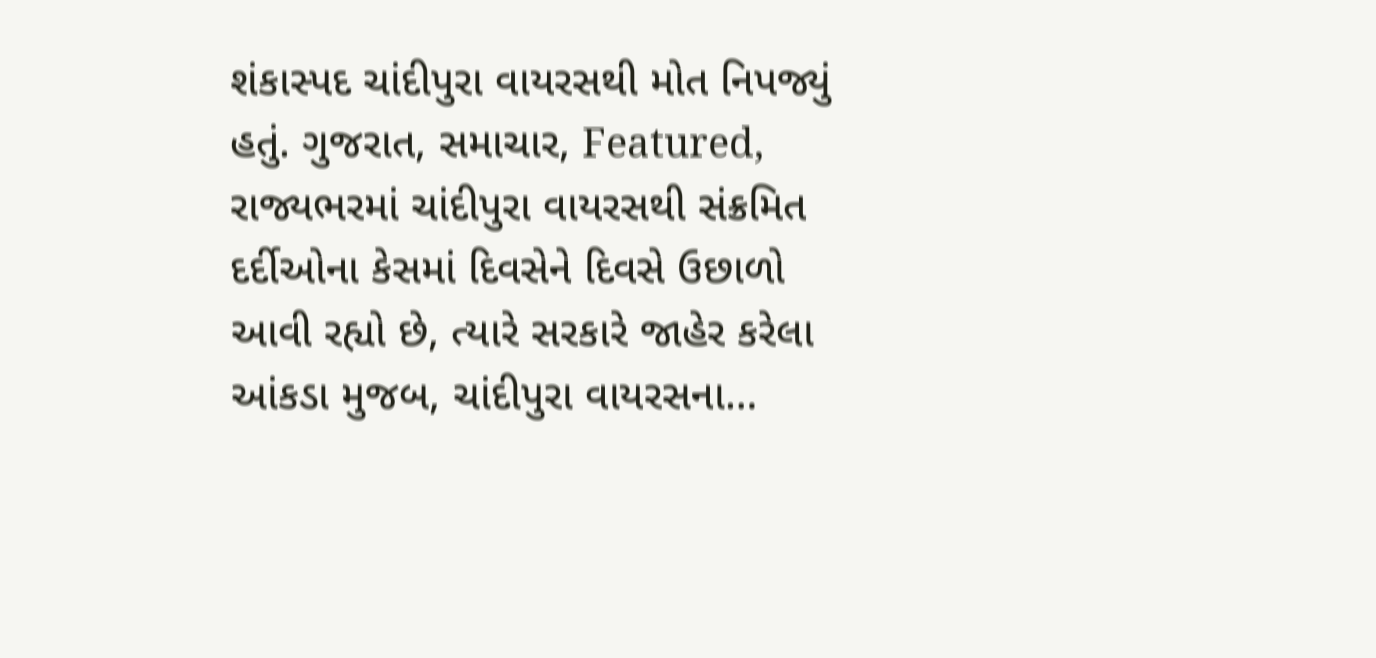શંકાસ્પદ ચાંદીપુરા વાયરસથી મોત નિપજ્યું હતું. ગુજરાત, સમાચાર, Featured,
રાજ્યભરમાં ચાંદીપુરા વાયરસથી સંક્રમિત દર્દીઓના કેસમાં દિવસેને દિવસે ઉછાળો આવી રહ્યો છે, ત્યારે સરકારે જાહેર કરેલા આંકડા મુજબ, ચાંદીપુરા વાયરસના…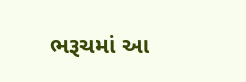ભરૂચમાં આ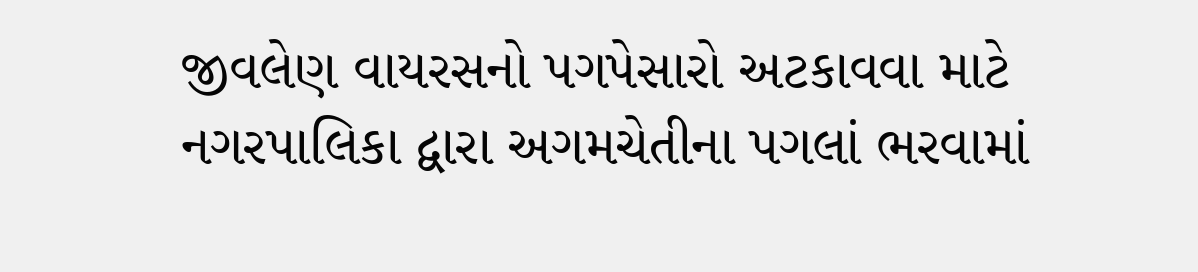જીવલેણ વાયરસનો પગપેસારો અટકાવવા માટે નગરપાલિકા દ્વારા અગમચેતીના પગલાં ભરવામાં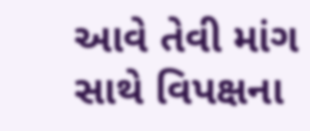આવે તેવી માંગ સાથે વિપક્ષના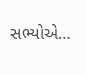સભ્યોએ…